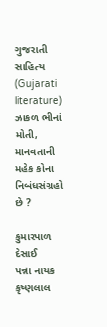ગુજરાતી સાહિત્ય (Gujarati literature)
ઝાકળ ભીનાં મોતી, માનવતાની મહેક કોના નિબંધસંગ્રહો છે ?

કુમારપાળ દેસાઈ
પન્ના નાયક
કૃષ્ણલાલ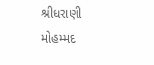શ્રીધરાણી
મોહમ્મદ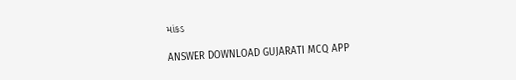માંકડ

ANSWER DOWNLOAD GUJARATI MCQ APP